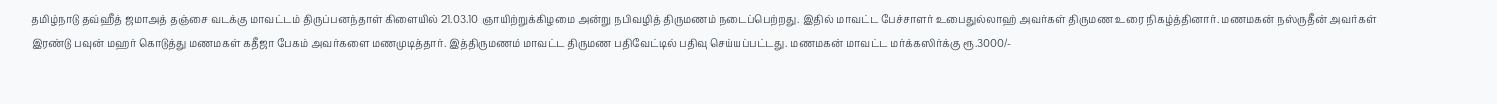தமிழ்நாடு தவ்ஹீத் ஜமாஅத் தஞ்சை வடக்கு மாவட்டம் திருப்பனந்தாள் கிளையில் 21.03.10 ஞாயிற்றுக்கிழமை அன்று நபிவழித் திருமணம் நடைப்பெற்றது. இதில் மாவட்ட பேச்சாளர் உபைதுல்லாஹ் அவர்கள் திருமண உரை நிகழ்த்தினார். மணமகன் நஸ்ருதீன் அவர்கள் இரண்டு பவுன் மஹர் கொடுத்து மணமகள் கதீஜா பேகம் அவர்களை மணமுடித்தார். இத்திருமணம் மாவட்ட திருமண பதிவேட்டில் பதிவு செய்யப்பட்டது. மணமகன் மாவட்ட மர்க்கஸிர்க்கு ரூ.3000/-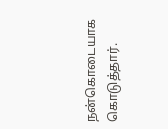நன்கொடையாக கொடுத்தார்.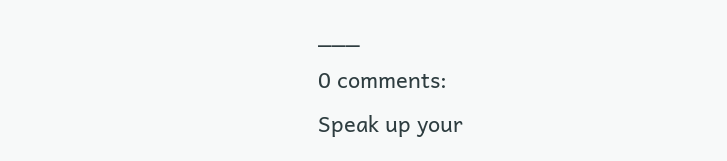___
0 comments:
Speak up your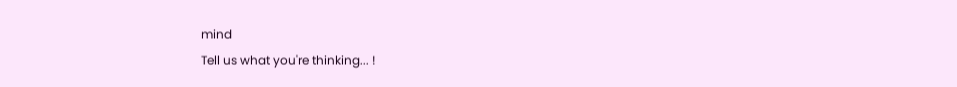mind
Tell us what you're thinking... !